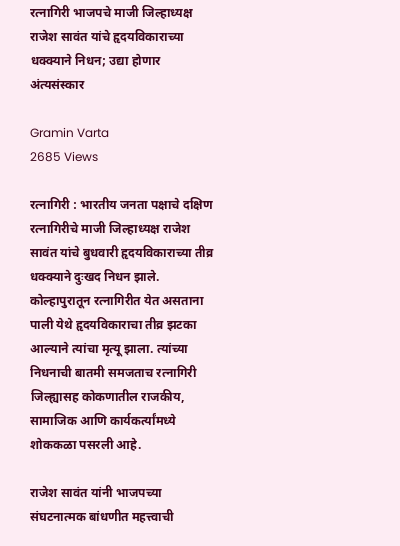रत्नागिरी भाजपचे माजी जिल्हाध्यक्ष राजेश सावंत यांचे हृदयविकाराच्या धक्क्याने निधन; उद्या होणार अंत्यसंस्कार

Gramin Varta
2685 Views

रत्नागिरी : भारतीय जनता पक्षाचे दक्षिण रत्नागिरीचे माजी जिल्हाध्यक्ष राजेश सावंत यांचे बुधवारी हृदयविकाराच्या तीव्र धक्क्याने दुःखद निधन झाले. कोल्हापुरातून रत्नागिरीत येत असताना पाली येथे हृदयविकाराचा तीव्र झटका आल्याने त्यांचा मृत्यू झाला. त्यांच्या निधनाची बातमी समजताच रत्नागिरी जिल्ह्यासह कोकणातील राजकीय, सामाजिक आणि कार्यकर्त्यांमध्ये शोककळा पसरली आहे.

राजेश सावंत यांनी भाजपच्या संघटनात्मक बांधणीत महत्त्वाची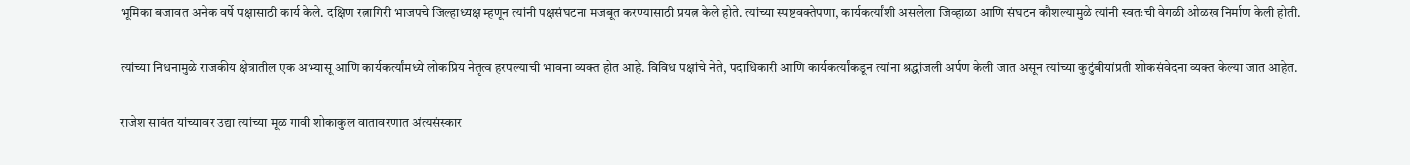भूमिका बजावत अनेक वर्षे पक्षासाठी कार्य केले. दक्षिण रत्नागिरी भाजपचे जिल्हाध्यक्ष म्हणून त्यांनी पक्षसंघटना मजबूत करण्यासाठी प्रयत्न केले होते. त्यांच्या स्पष्टवक्तेपणा, कार्यकर्त्यांशी असलेला जिव्हाळा आणि संघटन कौशल्यामुळे त्यांनी स्वतःची वेगळी ओळख निर्माण केली होती.

त्यांच्या निधनामुळे राजकीय क्षेत्रातील एक अभ्यासू आणि कार्यकर्त्यांमध्ये लोकप्रिय नेतृत्व हरपल्याची भावना व्यक्त होत आहे. विविध पक्षांचे नेते, पदाधिकारी आणि कार्यकर्त्यांकडून त्यांना श्रद्धांजली अर्पण केली जात असून त्यांच्या कुटुंबीयांप्रती शोकसंवेदना व्यक्त केल्या जात आहेत.

राजेश सावंत यांच्यावर उद्या त्यांच्या मूळ गावी शोकाकुल वातावरणात अंत्यसंस्कार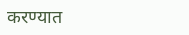करण्यात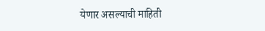येणार असल्याची माहिती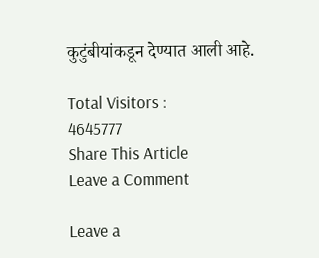कुटुंबीयांकडून देण्यात आली आहे.

Total Visitors :
4645777
Share This Article
Leave a Comment

Leave a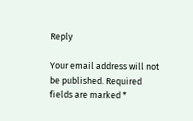Reply

Your email address will not be published. Required fields are marked *